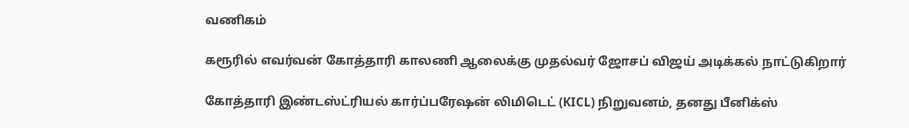வணிகம்

கரூரில் எவர்வன் கோத்தாரி காலணி ஆலைக்கு முதல்வர் ஜோசப் விஜய் அடிக்கல் நாட்டுகிறார்

கோத்தாரி இண்டஸ்ட்ரியல் கார்ப்பரேஷன் லிமிடெட் (KICL) நிறுவனம், தனது பீனிக்ஸ்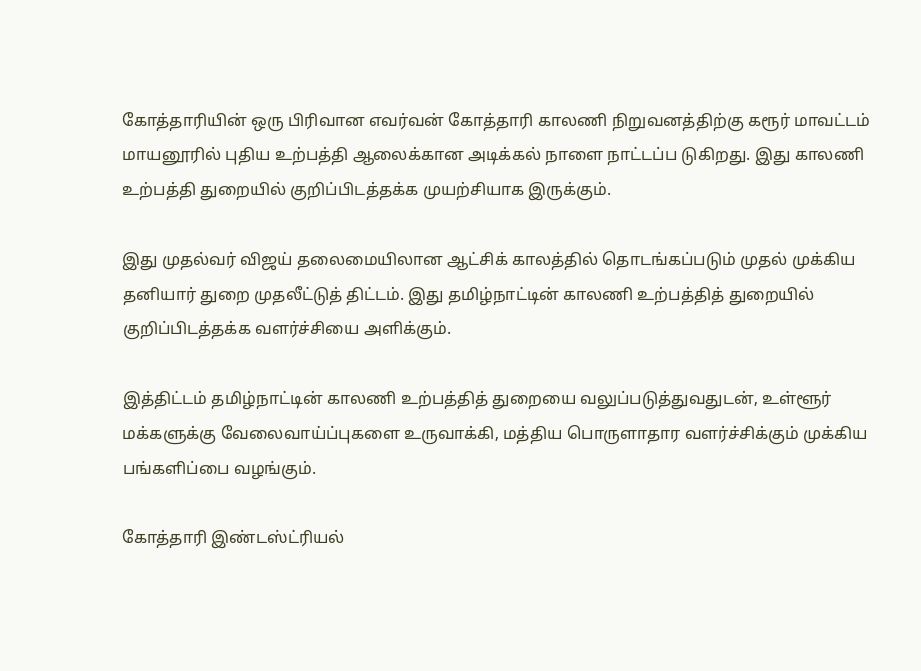கோத்தாரியின் ஒரு பிரிவான எவர்வன் கோத்தாரி காலணி நிறுவனத்திற்கு கரூர் மாவட்டம் மாயனூரில் புதிய உற்பத்தி ஆலைக்கான அடிக்கல் நாளை நாட்டப்ப டுகிறது. இது காலணி உற்பத்தி துறையில் குறிப்பிடத்தக்க முயற்சியாக இருக்கும்.

இது முதல்வர் விஜய் தலைமையிலான ஆட்சிக் காலத்தில் தொடங்கப்படும் முதல் முக்கிய தனியார் துறை முதலீட்டுத் திட்டம். இது தமிழ்நாட்டின் காலணி உற்பத்தித் துறையில் குறிப்பிடத்தக்க வளர்ச்சியை அளிக்கும்.

இத்திட்டம் தமிழ்நாட்டின் காலணி உற்பத்தித் துறையை வலுப்படுத்துவதுடன், உள்ளூர் மக்களுக்கு வேலைவாய்ப்புகளை உருவாக்கி, மத்திய பொருளாதார வளர்ச்சிக்கும் முக்கிய பங்களிப்பை வழங்கும்.

கோத்தாரி இண்டஸ்ட்ரியல்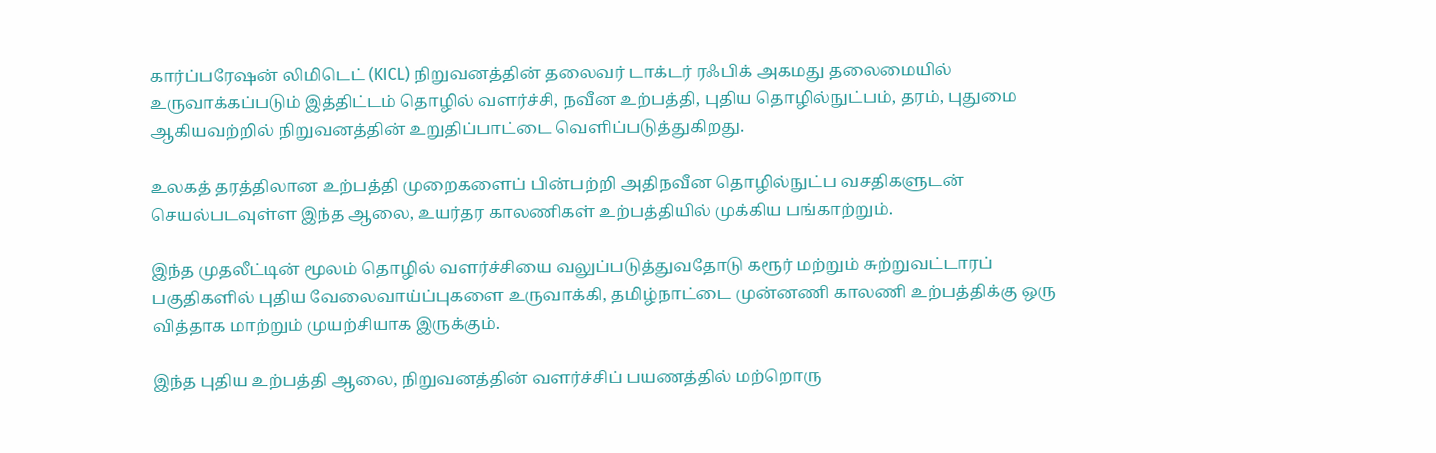கார்ப்பரேஷன் லிமிடெட் (KICL) நிறுவனத்தின் தலைவர் டாக்டர் ரஃபிக் அகமது தலைமையில் உருவாக்கப்படும் இத்திட்டம் தொழில் வளர்ச்சி, நவீன உற்பத்தி, புதிய தொழில்நுட்பம், தரம், புதுமை ஆகியவற்றில் நிறுவனத்தின் உறுதிப்பாட்டை வெளிப்படுத்துகிறது.

உலகத் தரத்திலான உற்பத்தி முறைகளைப் பின்பற்றி அதிநவீன தொழில்நுட்ப வசதிகளுடன் செயல்படவுள்ள இந்த ஆலை, உயர்தர காலணிகள் உற்பத்தியில் முக்கிய பங்காற்றும்.

இந்த முதலீட்டின் மூலம் தொழில் வளர்ச்சியை வலுப்படுத்துவதோடு கரூர் மற்றும் சுற்றுவட்டாரப் பகுதிகளில் புதிய வேலைவாய்ப்புகளை உருவாக்கி, தமிழ்நாட்டை முன்னணி காலணி உற்பத்திக்கு ஒரு வித்தாக மாற்றும் முயற்சியாக இருக்கும்.

இந்த புதிய உற்பத்தி ஆலை, நிறுவனத்தின் வளர்ச்சிப் பயணத்தில் மற்றொரு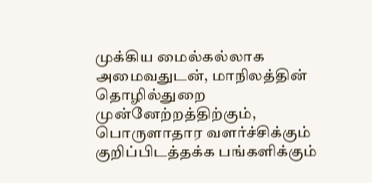முக்கிய மைல்கல்லாக அமைவதுடன், மாநிலத்தின் தொழில்துறை முன்னேற்றத்திற்கும், பொருளாதார வளர்ச்சிக்கும் குறிப்பிடத்தக்க பங்களிக்கும்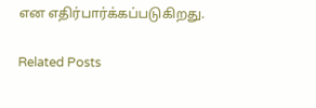என எதிர்பார்க்கப்படுகிறது.

Related Posts